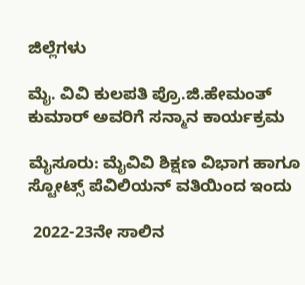ಜಿಲ್ಲೆಗಳು

ಮೈ. ವಿವಿ ಕುಲಪತಿ ಪ್ರೊ.ಜಿ.ಹೇಮಂತ್ ಕುಮಾರ್ ಅವರಿಗೆ ಸನ್ಮಾನ ಕಾರ್ಯಕ್ರಮ

ಮೈಸೂರು: ಮೈವಿವಿ ಶಿಕ್ಷಣ ವಿಭಾಗ ಹಾಗೂ ಸ್ಟೋಟ್ಸ್ ಪೆವಿಲಿಯನ್ ವತಿಯಿಂದ ಇಂದು

 2022-23ನೇ ಸಾಲಿನ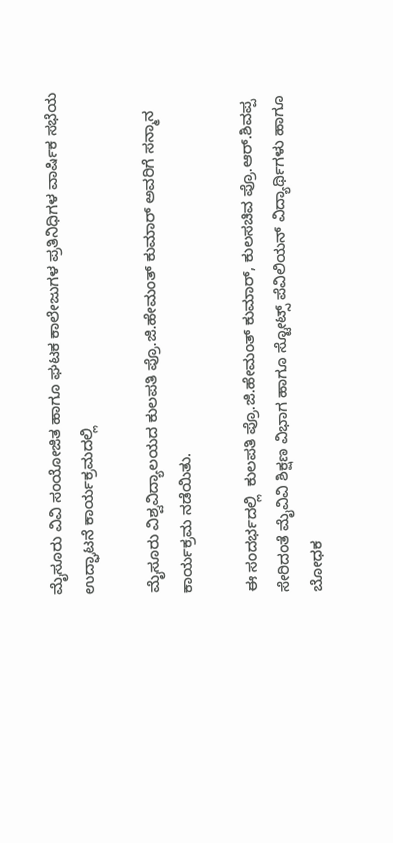ಮೈಸೂರು ವಿವಿ ಸಂಯೋಜಿತ ಹಾಗೂ ಘಟಕ ಕಾಲೇಜುಗಳ ಪ್ರತಿನಿಧಿಗಳ ವಾರ್ಷಿಕ ಸಭೆಯ ಉದ್ಘಾಟನೆ ಕಾರ್ಯಕ್ರಮದಲ್ಲಿ

ಮೈಸೂರು ವಿಶ್ವವಿದ್ಯಾಲಯದ ಕುಲಪತಿ ಪ್ರೊ.ಜಿ.ಹೇಮಂತ್ ಕುಮಾರ್ ಅವರಿಗೆ ಸನ್ಮಾನ ಕಾರ್ಯಕ್ರಮ ನಡೆಯಿತು.

ಈ ಸಂದರ್ಭದಲ್ಲಿ  ಕುಲಪತಿ ಪ್ರೊ.ಜಿ.ಹೇಮಂತ್ ಕುಮಾರ್, ಕುಲಸಚಿವ ಪ್ರೊ.ಆರ್.ಶಿವಪ್ಪ ಸೇರಿದಂತೆ ಮೈವಿವಿ ಶಿಕ್ಷಣ ವಿಭಾಗ ಹಾಗೂ ಸ್ಟೋಟ್ಸ್ ಪೆವಿಲಿಯನ್ ವಿದ್ಯಾರ್ಥಿಗಳು ಹಾಗೂ ಬೋಧಕ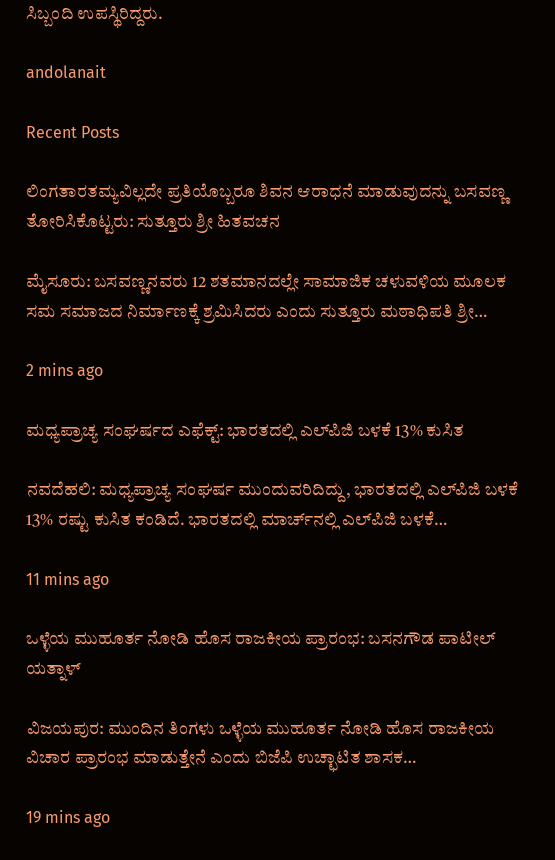ಸಿಬ್ಬಂದಿ ಉಪಸ್ಥಿರಿದ್ದರು.

andolanait

Recent Posts

ಲಿಂಗತಾರತಮ್ಯವಿಲ್ಲದೇ ಪ್ರತಿಯೊಬ್ಬರೂ ಶಿವನ ಆರಾಧನೆ ಮಾಡುವುದನ್ನು ಬಸವಣ್ಣ ತೋರಿಸಿಕೊಟ್ಟರು: ಸುತ್ತೂರು ಶ್ರೀ ಹಿತವಚನ

ಮೈಸೂರು: ಬಸವಣ್ಣನವರು 12 ಶತಮಾನದಲ್ಲೇ ಸಾಮಾಜಿಕ ಚಳುವಳಿಯ ಮೂಲಕ ಸಮ ಸಮಾಜದ ನಿರ್ಮಾಣಕ್ಕೆ ಶ್ರಮಿಸಿದರು ಎಂದು ಸುತ್ತೂರು ಮಠಾಧಿಪತಿ ಶ್ರೀ…

2 mins ago

ಮಧ್ಯಪ್ರಾಚ್ಯ ಸಂಘರ್ಷದ ಎಫೆಕ್ಟ್: ಭಾರತದಲ್ಲಿ ಎಲ್‌ಪಿಜಿ ಬಳಕೆ 13% ಕುಸಿತ

ನವದೆಹಲಿ: ಮಧ್ಯಪ್ರಾಚ್ಯ ಸಂಘರ್ಷ ಮುಂದುವರಿದಿದ್ದು, ಭಾರತದಲ್ಲಿ ಎಲ್‌ಪಿಜಿ ಬಳಕೆ 13% ರಷ್ಟು ಕುಸಿತ ಕಂಡಿದೆ. ಭಾರತದಲ್ಲಿ ಮಾರ್ಚ್‌ನಲ್ಲಿ ಎಲ್‌ಪಿಜಿ ಬಳಕೆ…

11 mins ago

ಒಳ್ಳೆಯ ಮುಹೂರ್ತ ನೋಡಿ ಹೊಸ ರಾಜಕೀಯ ಪ್ರಾರಂಭ: ಬಸನಗೌಡ ಪಾಟೀಲ್‌ ಯತ್ನಾಳ್‌

ವಿಜಯಪುರ: ಮುಂದಿನ ತಿಂಗಳು ಒಳ್ಳೆಯ ಮುಹೂರ್ತ ನೋಡಿ ಹೊಸ ರಾಜಕೀಯ ವಿಚಾರ ಪ್ರಾರಂಭ ಮಾಡುತ್ತೇನೆ ಎಂದು ಬಿಜೆಪಿ ಉಚ್ಛಾಟಿತ ಶಾಸಕ…

19 mins ago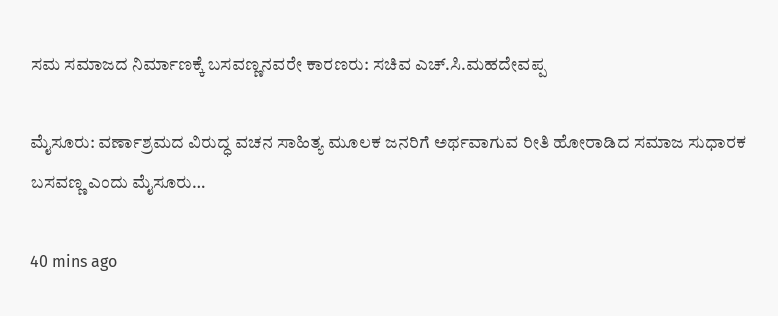ಸಮ ಸಮಾಜದ ನಿರ್ಮಾಣಕ್ಕೆ ಬಸವಣ್ಣನವರೇ ಕಾರಣರು: ಸಚಿವ ಎಚ್.ಸಿ.ಮಹದೇವಪ್ಪ

ಮೈಸೂರು: ವರ್ಣಾಶ್ರಮದ ವಿರುದ್ಧ ವಚನ ಸಾಹಿತ್ಯ ಮೂಲಕ ಜನರಿಗೆ ಅರ್ಥವಾಗುವ ರೀತಿ ಹೋರಾಡಿದ ಸಮಾಜ ಸುಧಾರಕ ಬಸವಣ್ಣ ಎಂದು ಮೈಸೂರು…

40 mins ago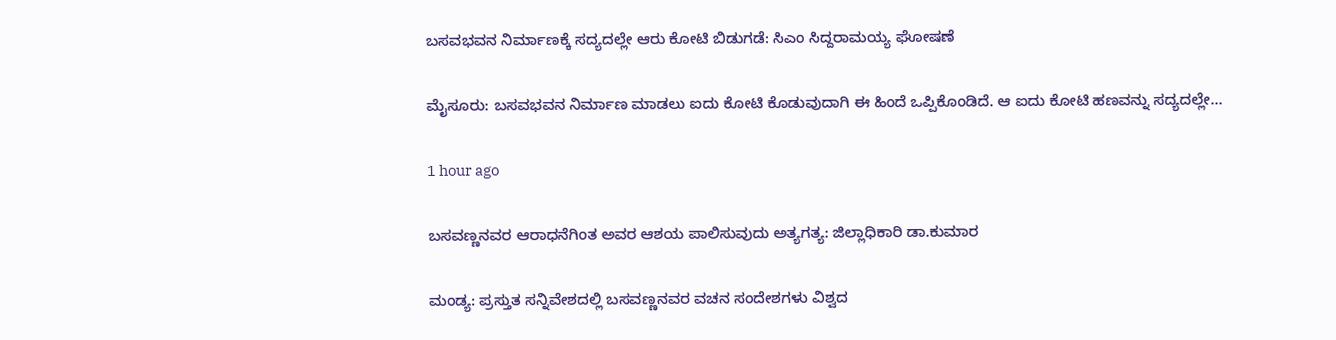ಬಸವಭವನ ನಿರ್ಮಾಣಕ್ಕೆ ಸದ್ಯದಲ್ಲೇ ಆರು ಕೋಟಿ ಬಿಡುಗಡೆ: ಸಿಎಂ ಸಿದ್ದರಾಮಯ್ಯ ಘೋಷಣೆ

ಮೈಸೂರು: ಬಸವಭವನ ನಿರ್ಮಾಣ ಮಾಡಲು ಐದು ಕೋಟಿ‌‌ ಕೊಡುವುದಾಗಿ ಈ ಹಿಂದೆ‌ ಒಪ್ಪಿಕೊಂಡಿದೆ. ಆ ಐದು ಕೋಟಿ ಹಣವನ್ನು ಸದ್ಯದಲ್ಲೇ…

1 hour ago

ಬಸವಣ್ಣನವರ ಆರಾಧನೆಗಿಂತ ಅವರ ಆಶಯ ಪಾಲಿಸುವುದು ಅತ್ಯಗತ್ಯ: ಜಿಲ್ಲಾಧಿಕಾರಿ ಡಾ.ಕುಮಾರ

ಮಂಡ್ಯ: ಪ್ರಸ್ತುತ ಸನ್ನಿವೇಶದಲ್ಲಿ ಬಸವಣ್ಣನವರ ವಚನ ಸಂದೇಶಗಳು ವಿಶ್ವದ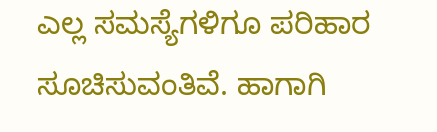ಎಲ್ಲ ಸಮಸ್ಯೆಗಳಿಗೂ ಪರಿಹಾರ ಸೂಚಿಸುವಂತಿವೆ. ಹಾಗಾಗಿ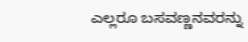ಎಲ್ಲರೂ ಬಸವಣ್ಣನವರನ್ನು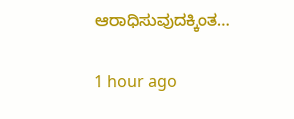ಆರಾಧಿಸುವುದಕ್ಕಿಂತ…

1 hour ago